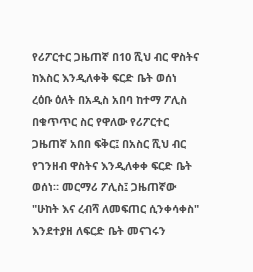የሪፖርተር ጋዜጠኛ በ10 ሺህ ብር ዋስትና ከእስር እንዲለቀቅ ፍርድ ቤት ወሰነ
ረዕቡ ዕለት በአዲስ አበባ ከተማ ፖሊስ በቁጥጥር ስር የዋለው የሪፖርተር ጋዜጠኛ አበበ ፍቅር፤ በአስር ሺህ ብር የገንዘብ ዋስትና እንዲለቀቀ ፍርድ ቤት ወሰነ። መርማሪ ፖሊስ፤ ጋዜጠኛው "ሁከት እና ረብሻ ለመፍጠር ሲንቀሳቀስ" እንደተያዘ ለፍርድ ቤት መናገሩን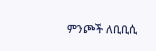ምንጮች ለቢቢሲ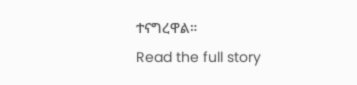ተናግረዋል።
Read the full story